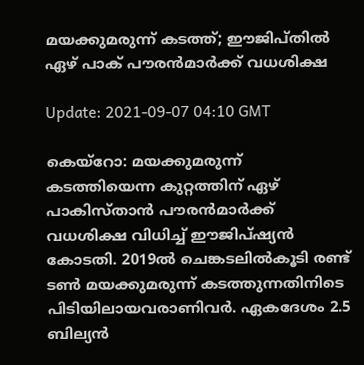മയക്കുമരുന്ന് കടത്ത്; ഈജിപ്തില്‍ ഏഴ് പാക് പൗരന്‍മാര്‍ക്ക് വധശിക്ഷ

Update: 2021-09-07 04:10 GMT

കെയ്‌റോ: മയക്കുമരുന്ന് കടത്തിയെന്ന കുറ്റത്തിന് ഏഴ് പാകിസ്താന്‍ പൗരന്‍മാര്‍ക്ക് വധശിക്ഷ വിധിച്ച് ഈജിപ്ഷ്യന്‍ കോടതി. 2019ല്‍ ചെങ്കടലില്‍കൂടി രണ്ട് ടണ്‍ മയക്കുമരുന്ന് കടത്തുന്നതിനിടെ പിടിയിലായവരാണിവര്‍. ഏകദേശം 2.5 ബില്യന്‍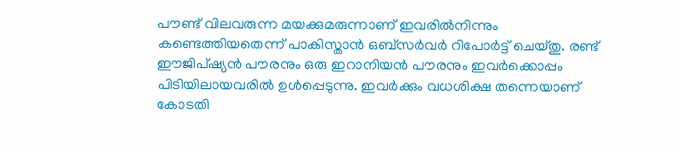പൗണ്ട് വിലവരുന്ന മയക്കുമരുന്നാണ് ഇവരില്‍നിന്നും കണ്ടെത്തിയതെന്ന് പാകിസ്താന്‍ ഒബ്‌സര്‍വര്‍ റിപോര്‍ട്ട് ചെയ്തു. രണ്ട് ഈജിപ്ഷ്യന്‍ പൗരനും ഒരു ഇറാനിയന്‍ പൗരനും ഇവര്‍ക്കൊപ്പം പിടിയിലായവരില്‍ ഉള്‍പ്പെടുന്നു. ഇവര്‍ക്കും വധശിക്ഷ തന്നെയാണ് കോടതി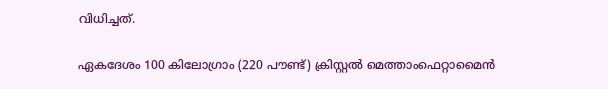വിധിച്ചത്.

ഏകദേശം 100 കിലോഗ്രാം (220 പൗണ്ട്) ക്രിസ്റ്റല്‍ മെത്താംഫെറ്റാമൈന്‍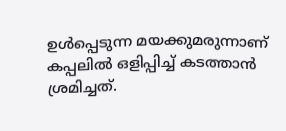ഉള്‍പ്പെടുന്ന മയക്കുമരുന്നാണ് കപ്പലില്‍ ഒളിപ്പിച്ച് കടത്താന്‍ ശ്രമിച്ചത്.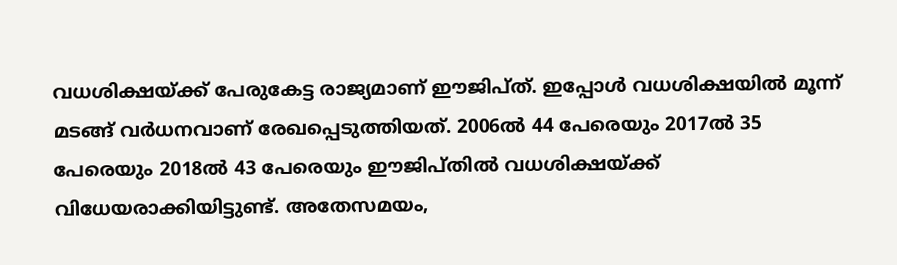വധശിക്ഷയ്ക്ക് പേരുകേട്ട രാജ്യമാണ് ഈജിപ്ത്. ഇപ്പോള്‍ വധശിക്ഷയില്‍ മൂന്ന് മടങ്ങ് വര്‍ധനവാണ് രേഖപ്പെടുത്തിയത്. 2006ല്‍ 44 പേരെയും 2017ല്‍ 35 പേരെയും 2018ല്‍ 43 പേരെയും ഈജിപ്തില്‍ വധശിക്ഷയ്ക്ക് വിധേയരാക്കിയിട്ടുണ്ട്. അതേസമയം,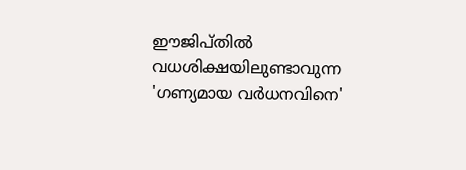ഈജിപ്തില്‍ വധശിക്ഷയിലുണ്ടാവുന്ന 'ഗണ്യമായ വര്‍ധനവിനെ'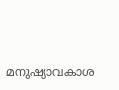മനുഷ്യാവകാശ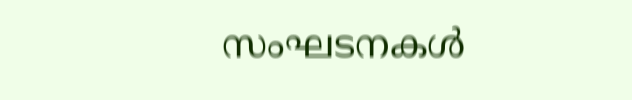സംഘടനകള്‍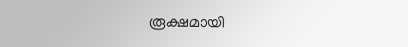രൂക്ഷമായി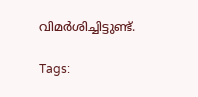വിമര്‍ശിച്ചിട്ടുണ്ട്.

Tags: